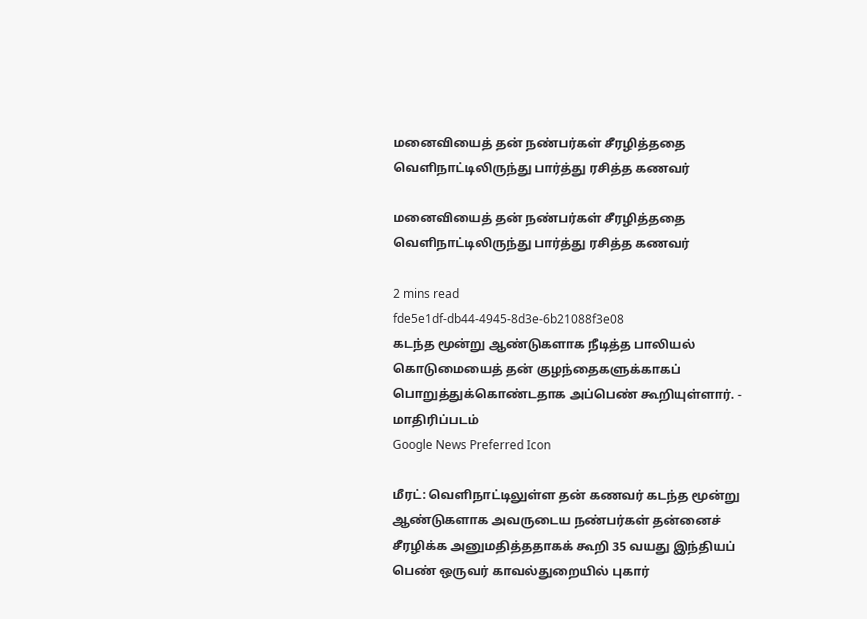மனைவியைத் தன் நண்பர்கள் சீரழித்ததை வெளிநாட்டிலிருந்து பார்த்து ரசித்த கணவர்

மனைவியைத் தன் நண்பர்கள் சீரழித்ததை வெளிநாட்டிலிருந்து பார்த்து ரசித்த கணவர்

2 mins read
fde5e1df-db44-4945-8d3e-6b21088f3e08
கடந்த மூன்று ஆண்டுகளாக நீடித்த பாலியல் கொடுமையைத் தன் குழந்தைகளுக்காகப் பொறுத்துக்கொண்டதாக அப்பெண் கூறியுள்ளார். - மாதிரிப்படம்
Google News Preferred Icon

மீரட்: வெளிநாட்டிலுள்ள தன் கணவர் கடந்த மூன்று ஆண்டுகளாக அவருடைய நண்பர்கள் தன்னைச் சீரழிக்க அனுமதித்ததாகக் கூறி 35 வயது இந்தியப் பெண் ஒருவர் காவல்துறையில் புகார்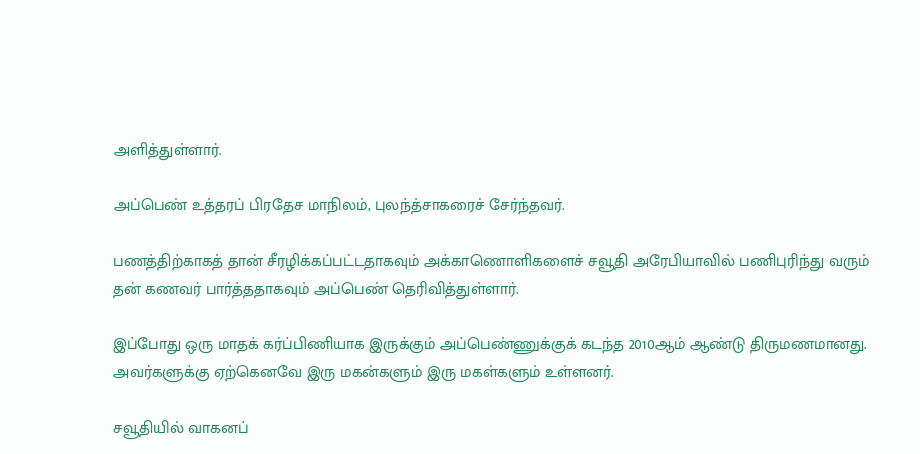அளித்துள்ளார்.

அப்பெண் உத்தரப் பிரதேச மாநிலம், புலந்த்சாகரைச் சேர்ந்தவர்.

பணத்திற்காகத் தான் சீரழிக்கப்பட்டதாகவும் அக்காணொளிகளைச் சவூதி அரேபியாவில் பணிபுரிந்து வரும் தன் கணவர் பார்த்ததாகவும் அப்பெண் தெரிவித்துள்ளார்.

இப்போது ஒரு மாதக் கர்ப்பிணியாக இருக்கும் அப்பெண்ணுக்குக் கடந்த 2010ஆம் ஆண்டு திருமணமானது. அவர்களுக்கு ஏற்கெனவே இரு மகன்களும் இரு மகள்களும் உள்ளனர்.

சவூதியில் வாகனப்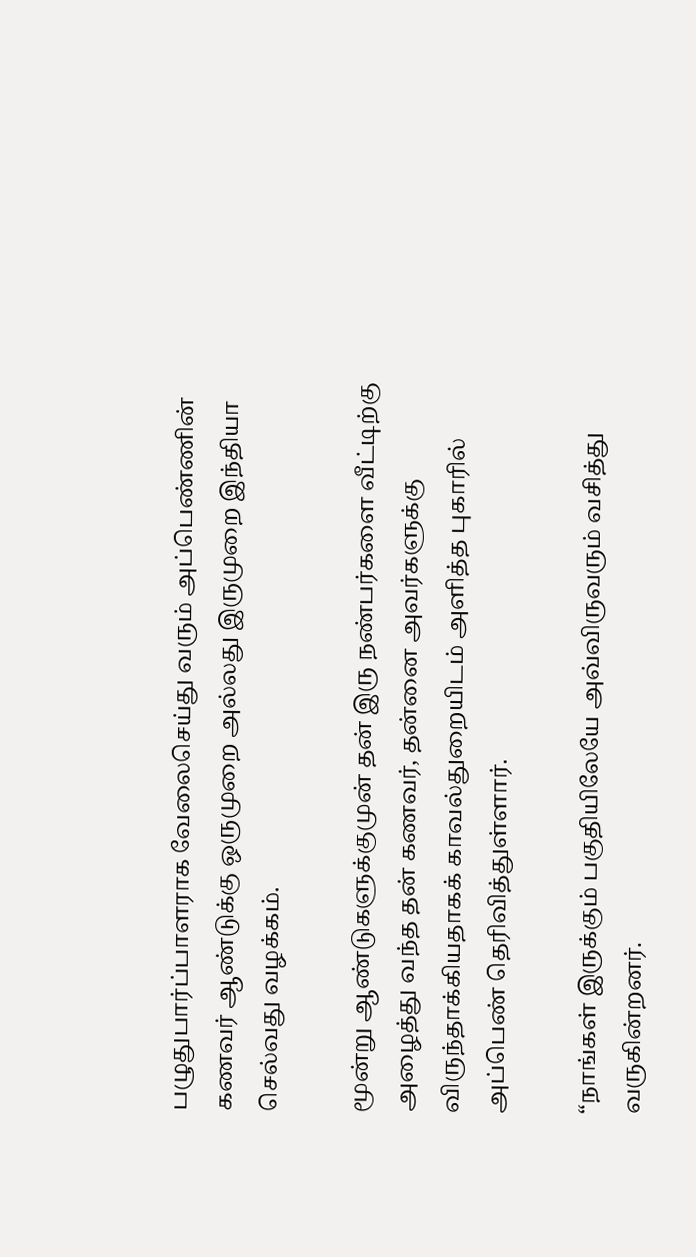பழுதுபார்ப்பாளராக வேலைசெய்து வரும் அப்பெண்ணின் கணவர் ஆண்டுக்கு ஒருமுறை அல்லது இருமுறை இந்தியா செல்வது வழக்கம்.

மூன்று ஆண்டுகளுக்குமுன் தன் இரு நண்பர்களை வீட்டிற்கு அழைத்து வந்த தன் கணவர், தன்னை அவர்களுக்கு விருந்தாக்கியதாகக் காவல்துறையிடம் அளித்த புகாரில் அப்பெண் தெரிவித்துள்ளார்.

“நாங்கள் இருக்கும் பகுதியிலேயே அவ்விருவரும் வசித்து வருகின்றனர்.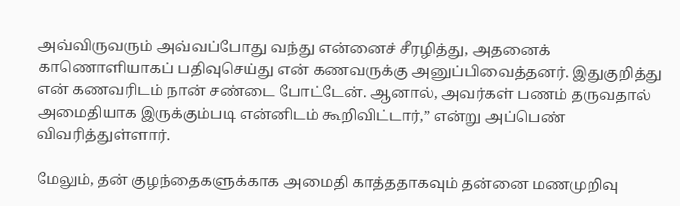அவ்விருவரும் அவ்வப்போது வந்து என்னைச் சீரழித்து, அதனைக் காணொளியாகப் பதிவுசெய்து என் கணவருக்கு அனுப்பிவைத்தனர். இதுகுறித்து என் கணவரிடம் நான் சண்டை போட்டேன். ஆனால், அவர்கள் பணம் தருவதால் அமைதியாக இருக்கும்படி என்னிடம் கூறிவிட்டார்,” என்று அப்பெண் விவரித்துள்ளார்.

மேலும், தன் குழந்தைகளுக்காக அமைதி காத்ததாகவும் தன்னை மணமுறிவு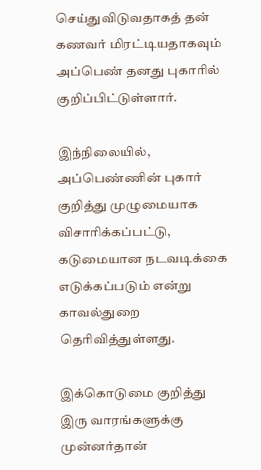செய்துவிடுவதாகத் தன் கணவர் மிரட்டியதாகவும் அப்பெண் தனது புகாரில் குறிப்பிட்டுள்ளார்.

இந்நிலையில், அப்பெண்ணின் புகார் குறித்து முழுமையாக விசாரிக்கப்பட்டு, கடுமையான நடவடிக்கை எடுக்கப்படும் என்று காவல்துறை தெரிவித்துள்ளது.

இக்கொடுமை குறித்து இரு வாரங்களுக்கு முன்னர்தான்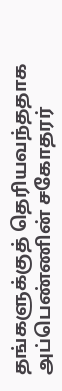தங்களுக்குத் தெரியவந்ததாக அப்பெண்ணின் சகோதரர்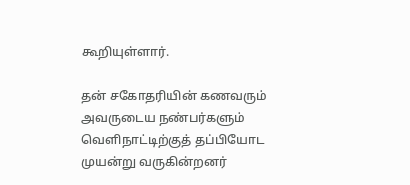கூறியுள்ளார்.

தன் சகோதரியின் கணவரும் அவருடைய நண்பர்களும் வெளிநாட்டிற்குத் தப்பியோட முயன்று வருகின்றனர்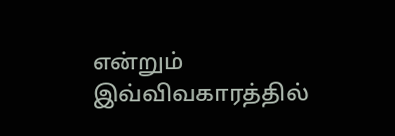என்றும் இவ்விவகாரத்தில்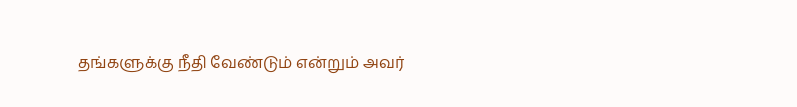தங்களுக்கு நீதி வேண்டும் என்றும் அவர்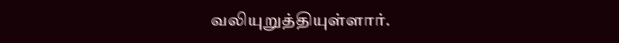வலியுறுத்தியுள்ளார்.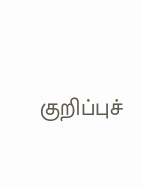குறிப்புச்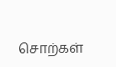சொற்கள்